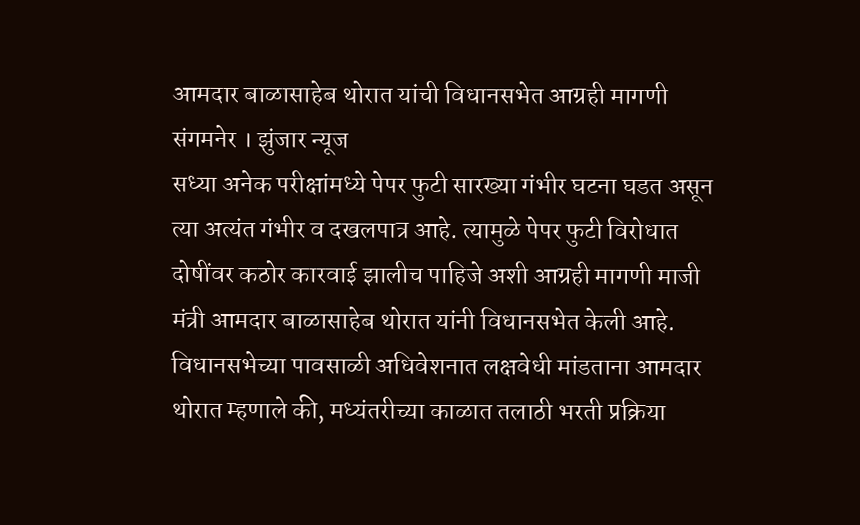आमदार बाळासाहेब थोरात यांची विधानसभेत आग्रही मागणी
संगमनेर । झुंजार न्यूज
सध्या अनेक परीक्षांमध्ये पेपर फुटी सारख्या गंभीर घटना घडत असून त्या अत्यंत गंभीर व दखलपात्र आहे. त्यामुळे पेपर फुटी विरोधात दोषींवर कठोर कारवाई झालीच पाहिजे अशी आग्रही मागणी माजी मंत्री आमदार बाळासाहेब थोरात यांनी विधानसभेत केली आहे.
विधानसभेच्या पावसाळी अधिवेशनात लक्षवेधी मांडताना आमदार थोरात म्हणाले की, मध्यंतरीच्या काळात तलाठी भरती प्रक्रिया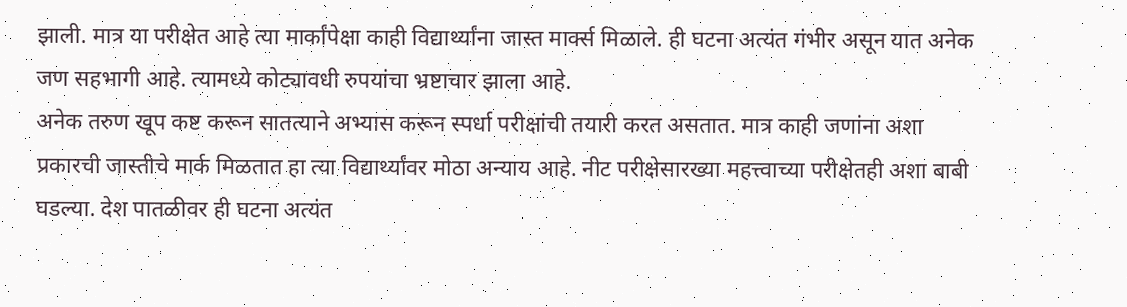झाली. मात्र या परीक्षेत आहे त्या मार्कांपेक्षा काही विद्यार्थ्यांना जास्त मार्क्स मिळाले. ही घटना अत्यंत गंभीर असून यात अनेक जण सहभागी आहे. त्यामध्ये कोट्यावधी रुपयांचा भ्रष्टाचार झाला आहे.
अनेक तरुण खूप कष्ट करून सातत्याने अभ्यास करून स्पर्धा परीक्षांची तयारी करत असतात. मात्र काही जणांना अशा प्रकारची जास्तीचे मार्क मिळतात हा त्या विद्यार्थ्यांवर मोठा अन्याय आहे. नीट परीक्षेसारख्या महत्त्वाच्या परीक्षेतही अशा बाबी घडल्या. देश पातळीवर ही घटना अत्यंत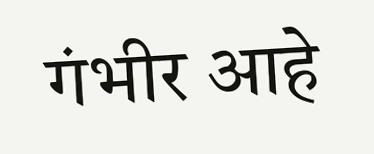गंभीर आहे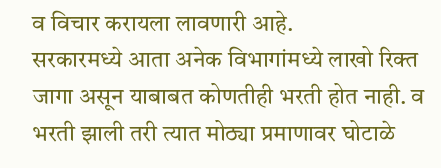व विचार करायला लावणारी आहे.
सरकारमध्ये आता अनेक विभागांमध्ये लाखो रिक्त जागा असून याबाबत कोणतीही भरती होत नाही. व भरती झाली तरी त्यात मोठ्या प्रमाणावर घोटाळे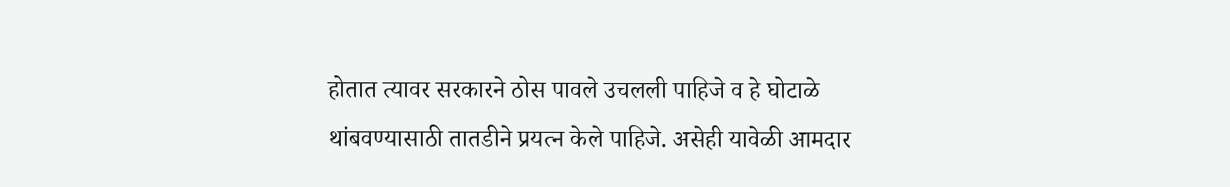होतात त्यावर सरकारने ठोस पावले उचलली पाहिजे व हे घोटाळे थांबवण्यासाठी तातडीने प्रयत्न केले पाहिजे. असेही यावेळी आमदार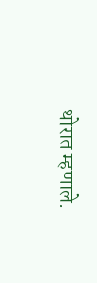थोरात म्हणाले.